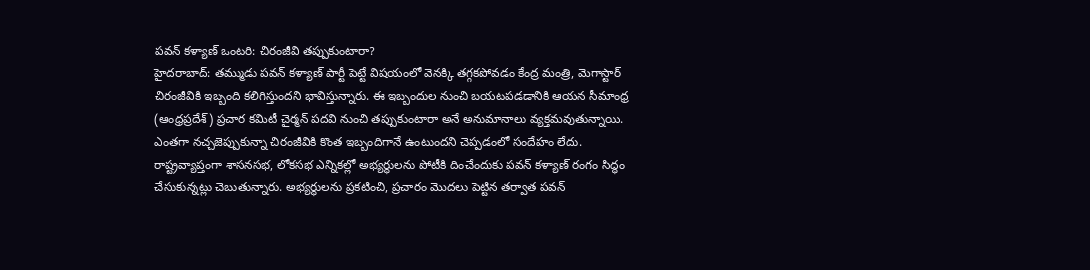పవన్ కళ్యాణ్ ఒంటరి: చిరంజీవి తప్పుకుంటారా?
హైదరాబాద్: తమ్ముడు పవన్ కళ్యాణ్ పార్టీ పెట్టే విషయంలో వెనక్కి తగ్గకపోవడం కేంద్ర మంత్రి, మెగాస్టార్ చిరంజీవికి ఇబ్బంది కలిగిస్తుందని భావిస్తున్నారు. ఈ ఇబ్బందుల నుంచి బయటపడడానికి ఆయన సీమాంధ్ర (ఆంధ్రప్రదేశ్) ప్రచార కమిటీ చైర్మన్ పదవి నుంచి తప్పుకుంటారా అనే అనుమానాలు వ్యక్తమవుతున్నాయి. ఎంతగా నచ్చజెప్పుకున్నా చిరంజీవికి కొంత ఇబ్బందిగానే ఉంటుందని చెప్పడంలో సందేహం లేదు.
రాష్ట్రవ్యాప్తంగా శాసనసభ, లోకసభ ఎన్నికల్లో అభ్యర్థులను పోటీకి దించేందుకు పవన్ కళ్యాణ్ రంగం సిద్ధం చేసుకున్నట్లు చెబుతున్నారు. అభ్యర్థులను ప్రకటించి, ప్రచారం మొదలు పెట్టిన తర్వాత పవన్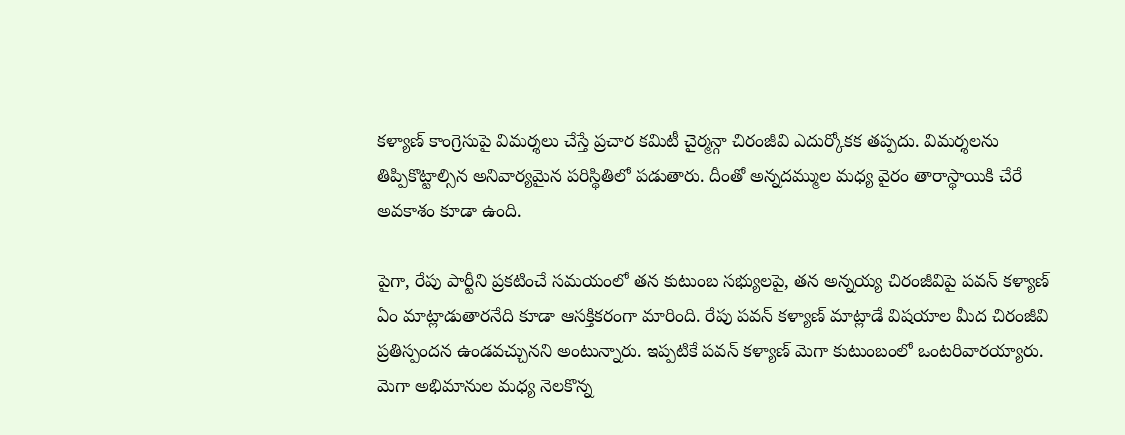కళ్యాణ్ కాంగ్రెసుపై విమర్శలు చేస్తే ప్రచార కమిటీ చైర్మన్గా చిరంజీవి ఎదుర్కోకక తప్పదు. విమర్శలను తిప్పికొట్టాల్సిన అనివార్యమైన పరిస్థితిలో పడుతారు. దీంతో అన్నదమ్ముల మధ్య వైరం తారాస్థాయికి చేరే అవకాశం కూడా ఉంది.

పైగా, రేపు పార్టీని ప్రకటించే సమయంలో తన కుటుంబ సభ్యులపై, తన అన్నయ్య చిరంజీవిపై పవన్ కళ్యాణ్ ఏం మాట్లాడుతారనేది కూడా ఆసక్తికరంగా మారింది. రేపు పవన్ కళ్యాణ్ మాట్లాడే విషయాల మీద చిరంజీవి ప్రతిస్పందన ఉండవచ్చునని అంటున్నారు. ఇప్పటికే పవన్ కళ్యాణ్ మెగా కుటుంబంలో ఒంటరివారయ్యారు.
మెగా అభిమానుల మధ్య నెలకొన్న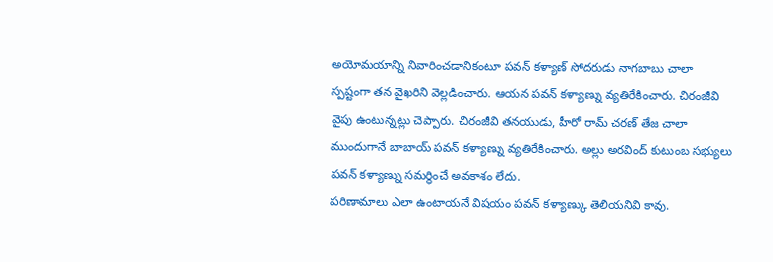అయోమయాన్ని నివారించడానికంటూ పవన్ కళ్యాణ్ సోదరుడు నాగబాబు చాలా స్పష్టంగా తన వైఖరిని వెల్లడించారు. ఆయన పవన్ కళ్యాణ్ను వ్యతిరేకించారు. చిరంజీవి వైపు ఉంటున్నట్లు చెప్పారు. చిరంజీవి తనయుడు, హీరో రామ్ చరణ్ తేజ చాలా ముందుగానే బాబాయ్ పవన్ కళ్యాణ్ను వ్యతిరేకించారు. అల్లు అరవింద్ కుటుంబ సభ్యులు పవన్ కళ్యాణ్ను సమర్థించే అవకాశం లేదు.
పరిణామాలు ఎలా ఉంటాయనే విషయం పవన్ కళ్యాణ్కు తెలియనివి కావు.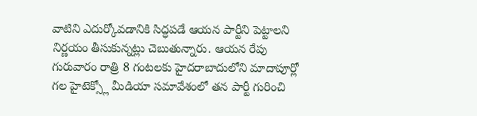వాటిని ఎదుర్కోవడానికి సిద్ధపడే ఆయన పార్టీని పెట్టాలని నిర్ణయం తీసుకున్నట్లు చెబుతున్నారు. ఆయన రేపు గురువారం రాత్రి 8 గంటలకు హైదరాబాదులోని మాదాపూర్లో గల హైటెక్స్లో మీడియా సమావేశంలో తన పార్టీ గురించి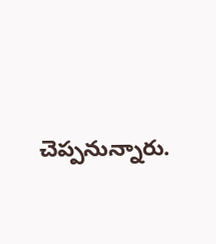చెప్పనున్నారు.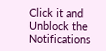Click it and Unblock the Notifications